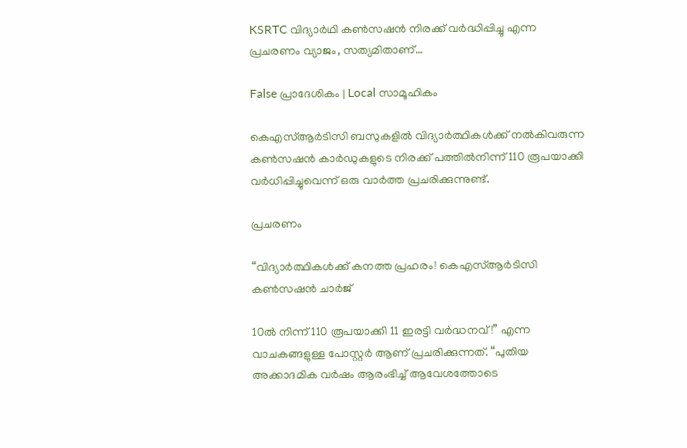KSRTC വിദ്യാര്‍ഥി കണ്‍സഷന്‍ നിരക്ക് വര്‍ദ്ധിപ്പിച്ചു എന്ന പ്രചരണം വ്യാജം, സത്യമിതാണ്…

False പ്രാദേശികം | Local സാമൂഹികം

കെഎസ്ആർടിസി ബസുകളില്‍ വിദ്യാർത്ഥികള്‍ക്ക് നല്‍കിവരുന്ന  കൺസഷൻ കാർഡുകളുടെ നിരക്ക് പത്തിൽനിന്ന് 110 രൂപയാക്കി വർധിപ്പിച്ചുവെന്ന് ഒരു വാര്‍ത്ത പ്രചരിക്കുന്നുണ്ട്.

പ്രചരണം

“വിദ്യാർത്ഥികൾക്ക് കനത്ത പ്രഹരം! കെഎസ്ആർടിസി കൺസഷൻ ചാർജ്

10ൽ നിന്ന് 110 രൂപയാക്കി 11 ഇരട്ടി വർദ്ധനവ്!” എന്ന വാചകങ്ങളുള്ള പോസ്റ്റര്‍ ആണ് പ്രചരിക്കുന്നത്. “പുതിയ അക്കാദമിക വർഷം ആരംഭിച്ച് ആവേശത്തോടെ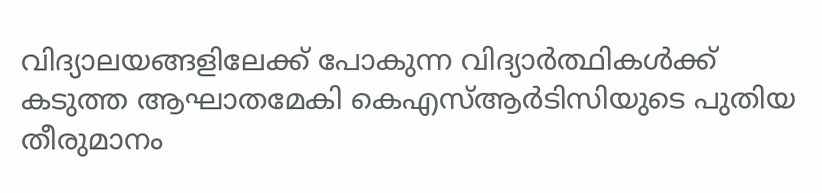വിദ്യാലയങ്ങളിലേക്ക് പോകുന്ന വിദ്യാർത്ഥികൾക്ക് കടുത്ത ആഘാതമേകി കെഎസ്ആർടിസിയുടെ പുതിയ തീരുമാനം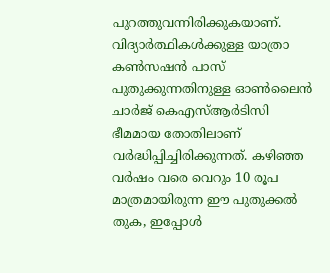പുറത്തുവന്നിരിക്കുകയാണ്. വിദ്യാർത്ഥികൾക്കുള്ള യാത്രാ കൺസഷൻ പാസ് പുതുക്കുന്നതിനുള്ള ഓൺലൈൻ ചാർജ് കെഎസ്ആർടിസി ഭീമമായ തോതിലാണ് വർദ്ധിപ്പിച്ചിരിക്കുന്നത്. കഴിഞ്ഞ വർഷം വരെ വെറും 10 രൂപ മാത്രമായിരുന്ന ഈ പുതുക്കൽ തുക, ഇപ്പോൾ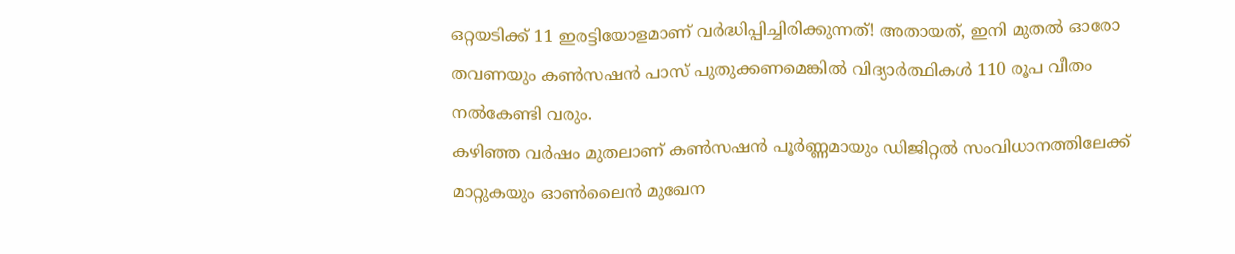ഒറ്റയടിക്ക് 11 ഇരട്ടിയോളമാണ് വർദ്ധിപ്പിച്ചിരിക്കുന്നത്! അതായത്, ഇനി മുതൽ ഓരോ തവണയും കൺസഷൻ പാസ് പുതുക്കണമെങ്കിൽ വിദ്യാർത്ഥികൾ 110 രൂപ വീതം നൽകേണ്ടി വരും.
കഴിഞ്ഞ വർഷം മുതലാണ് കൺസഷൻ പൂർണ്ണമായും ഡിജിറ്റൽ സംവിധാനത്തിലേക്ക് മാറ്റുകയും ഓൺലൈൻ മുഖേന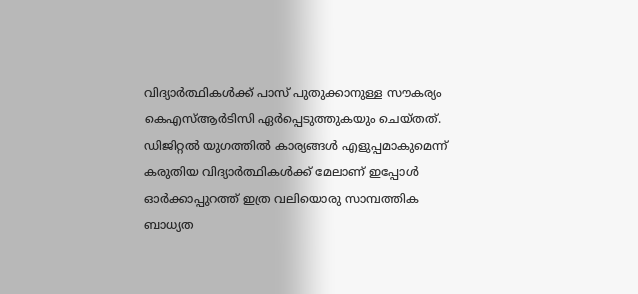വിദ്യാർത്ഥികൾക്ക് പാസ് പുതുക്കാനുള്ള സൗകര്യം കെഎസ്ആർടിസി ഏർപ്പെടുത്തുകയും ചെയ്തത്. ഡിജിറ്റൽ യുഗത്തിൽ കാര്യങ്ങൾ എളുപ്പമാകുമെന്ന് കരുതിയ വിദ്യാർത്ഥികൾക്ക് മേലാണ് ഇപ്പോൾ ഓർക്കാപ്പുറത്ത് ഇത്ര വലിയൊരു സാമ്പത്തിക ബാധ്യത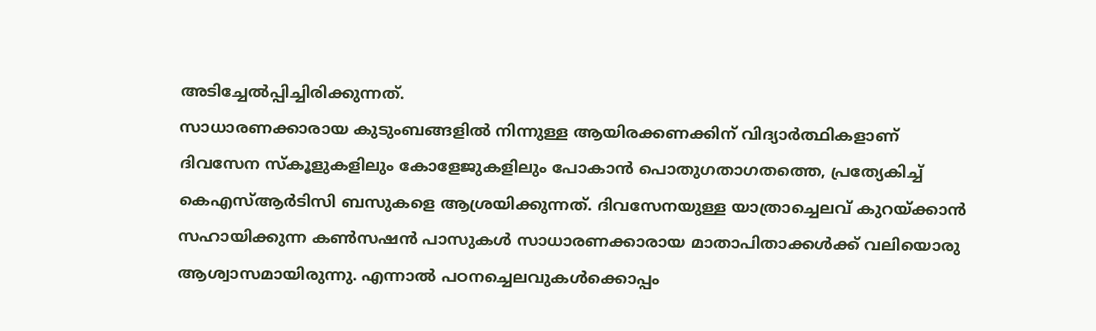അടിച്ചേൽപ്പിച്ചിരിക്കുന്നത്.
സാധാരണക്കാരായ കുടുംബങ്ങളിൽ നിന്നുള്ള ആയിരക്കണക്കിന് വിദ്യാർത്ഥികളാണ് ദിവസേന സ്കൂളുകളിലും കോളേജുകളിലും പോകാൻ പൊതുഗതാഗതത്തെ, പ്രത്യേകിച്ച് കെഎസ്ആർടിസി ബസുകളെ ആശ്രയിക്കുന്നത്. ദിവസേനയുള്ള യാത്രാച്ചെലവ് കുറയ്ക്കാൻ സഹായിക്കുന്ന കൺസഷൻ പാസുകൾ സാധാരണക്കാരായ മാതാപിതാക്കൾക്ക് വലിയൊരു ആശ്വാസമായിരുന്നു. എന്നാൽ പഠനച്ചെലവുകൾക്കൊപ്പം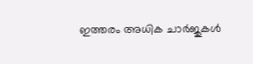ഇത്തരം അധിക ചാർജുകൾ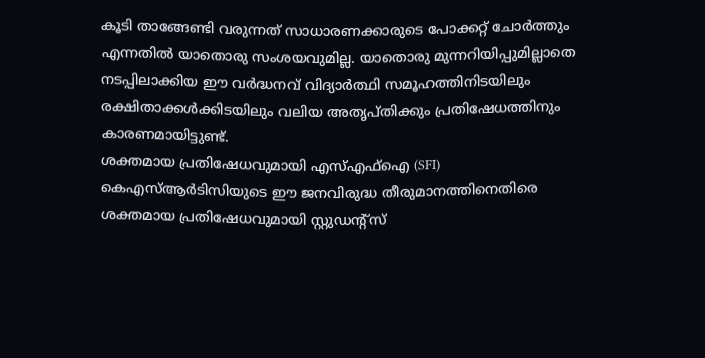കൂടി താങ്ങേണ്ടി വരുന്നത് സാധാരണക്കാരുടെ പോക്കറ്റ് ചോർത്തും എന്നതിൽ യാതൊരു സംശയവുമില്ല. യാതൊരു മുന്നറിയിപ്പുമില്ലാതെ നടപ്പിലാക്കിയ ഈ വർദ്ധനവ് വിദ്യാർത്ഥി സമൂഹത്തിനിടയിലും രക്ഷിതാക്കൾക്കിടയിലും വലിയ അതൃപ്തിക്കും പ്രതിഷേധത്തിനും കാരണമായിട്ടുണ്ട്.
ശക്തമായ പ്രതിഷേധവുമായി എസ്എഫ്ഐ (SFI)
കെഎസ്ആർടിസിയുടെ ഈ ജനവിരുദ്ധ തീരുമാനത്തിനെതിരെ ശക്തമായ പ്രതിഷേധവുമായി സ്റ്റുഡന്റ്സ്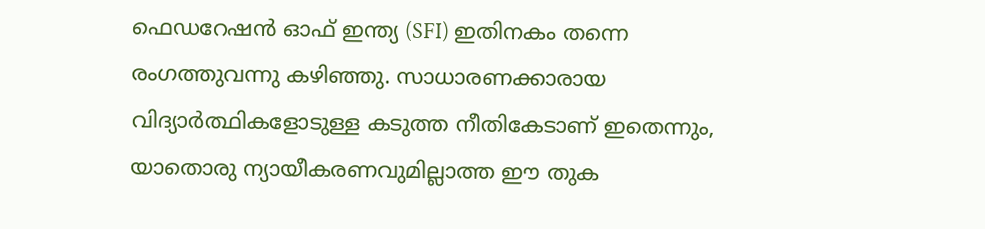ഫെഡറേഷൻ ഓഫ് ഇന്ത്യ (SFI) ഇതിനകം തന്നെ രംഗത്തുവന്നു കഴിഞ്ഞു. സാധാരണക്കാരായ വിദ്യാർത്ഥികളോടുള്ള കടുത്ത നീതികേടാണ് ഇതെന്നും, യാതൊരു ന്യായീകരണവുമില്ലാത്ത ഈ തുക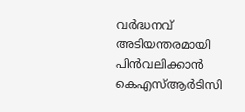വർദ്ധനവ് അടിയന്തരമായി പിൻവലിക്കാൻ കെഎസ്ആർടിസി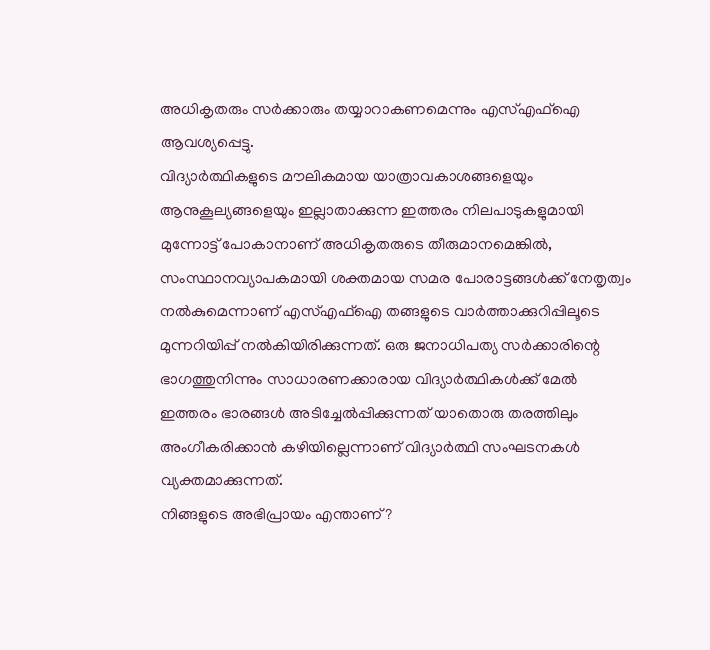അധികൃതരും സർക്കാരും തയ്യാറാകണമെന്നും എസ്എഫ്ഐ ആവശ്യപ്പെട്ടു.
വിദ്യാർത്ഥികളുടെ മൗലികമായ യാത്രാവകാശങ്ങളെയും ആനുകൂല്യങ്ങളെയും ഇല്ലാതാക്കുന്ന ഇത്തരം നിലപാടുകളുമായി മുന്നോട്ട് പോകാനാണ് അധികൃതരുടെ തീരുമാനമെങ്കിൽ, സംസ്ഥാനവ്യാപകമായി ശക്തമായ സമര പോരാട്ടങ്ങൾക്ക് നേതൃത്വം നൽകുമെന്നാണ് എസ്എഫ്ഐ തങ്ങളുടെ വാർത്താക്കുറിപ്പിലൂടെ മുന്നറിയിപ്പ് നൽകിയിരിക്കുന്നത്. ഒരു ജനാധിപത്യ സർക്കാരിന്റെ ഭാഗത്തുനിന്നും സാധാരണക്കാരായ വിദ്യാർത്ഥികൾക്ക് മേൽ ഇത്തരം ഭാരങ്ങൾ അടിച്ചേൽപ്പിക്കുന്നത് യാതൊരു തരത്തിലും അംഗീകരിക്കാൻ കഴിയില്ലെന്നാണ് വിദ്യാർത്ഥി സംഘടനകൾ വ്യക്തമാക്കുന്നത്.
നിങ്ങളുടെ അഭിപ്രായം എന്താണ്?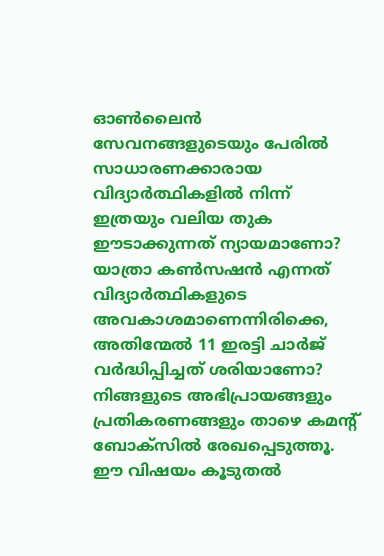ഓൺലൈൻ സേവനങ്ങളുടെയും പേരിൽ സാധാരണക്കാരായ വിദ്യാർത്ഥികളിൽ നിന്ന് ഇത്രയും വലിയ തുക ഈടാക്കുന്നത് ന്യായമാണോ? യാത്രാ കൺസഷൻ എന്നത് വിദ്യാർത്ഥികളുടെ അവകാശമാണെന്നിരിക്കെ, അതിന്മേൽ 11 ഇരട്ടി ചാർജ് വർദ്ധിപ്പിച്ചത് ശരിയാണോ? നിങ്ങളുടെ അഭിപ്രായങ്ങളും പ്രതികരണങ്ങളും താഴെ കമന്റ് ബോക്സിൽ രേഖപ്പെടുത്തൂ. ഈ വിഷയം കൂടുതൽ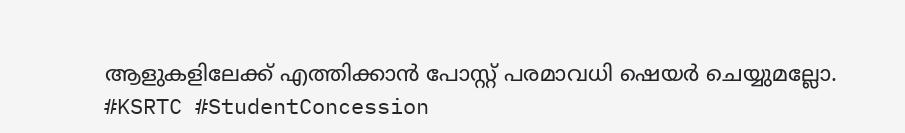ആളുകളിലേക്ക് എത്തിക്കാൻ പോസ്റ്റ് പരമാവധി ഷെയർ ചെയ്യുമല്ലോ.
#KSRTC #StudentConcession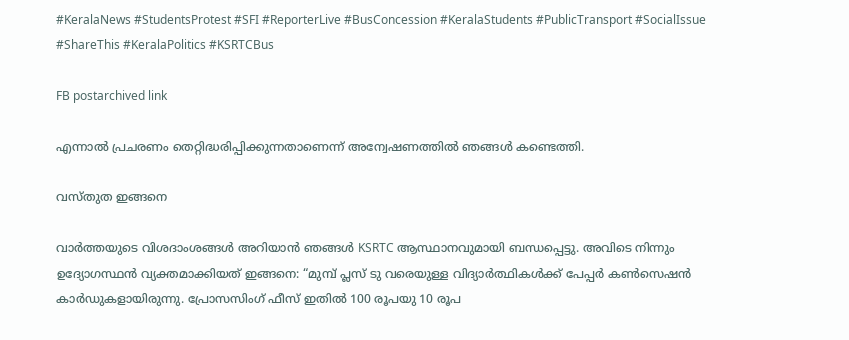#KeralaNews #StudentsProtest #SFI #ReporterLive #BusConcession #KeralaStudents #PublicTransport #SocialIssue #ShareThis #KeralaPolitics #KSRTCBus

FB postarchived link

എന്നാല്‍ പ്രചരണം തെറ്റിദ്ധരിപ്പിക്കുന്നതാണെന്ന് അന്വേഷണത്തില്‍ ഞങ്ങള്‍ കണ്ടെത്തി.

വസ്തുത ഇങ്ങനെ

വാര്‍ത്തയുടെ വിശദാംശങ്ങള്‍ അറിയാന്‍ ഞങ്ങള്‍ KSRTC ആസ്ഥാനവുമായി ബന്ധപ്പെട്ടു. അവിടെ നിന്നും ഉദ്യോഗസ്ഥന്‍ വ്യക്തമാക്കിയത് ഇങ്ങനെ: “മുമ്പ് പ്ലസ് ടു വരെയുള്ള വിദ്യാർത്ഥികൾക്ക് പേപ്പർ കൺസെഷൻ കാർഡുകളായിരുന്നു. പ്രോസസിംഗ് ഫീസ് ഇതിൽ 100 രൂപയു 10 രൂപ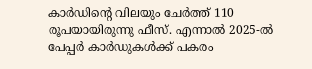കാർഡിന്‍റെ വിലയും ചേര്‍ത്ത് 110 രൂപയായിരുന്നു ഫീസ്‌. എന്നാല്‍ 2025-ൽ പേപ്പർ കാർഡുകൾക്ക് പകരം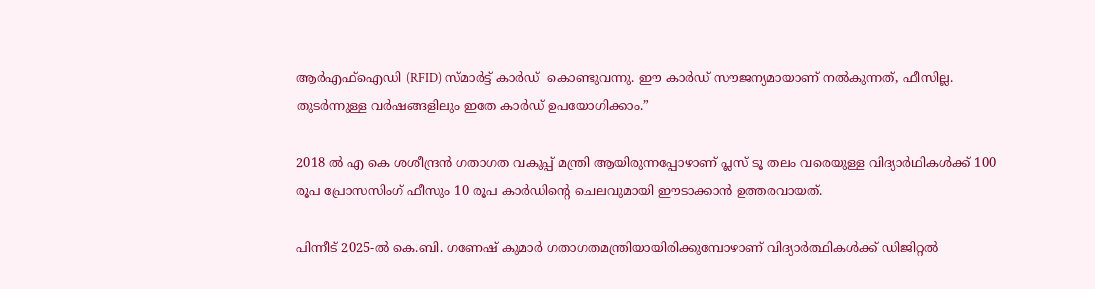ആർഎഫ്ഐഡി (RFID) സ്മാർട്ട് കാർഡ്  കൊണ്ടുവന്നു. ഈ കാർഡ് സൗജന്യമായാണ് നൽകുന്നത്, ഫീസില്ല.  തുടർന്നുള്ള വർഷങ്ങളിലും ഇതേ കാര്‍ഡ് ഉപയോഗിക്കാം.”

2018 ല്‍ എ കെ ശശീന്ദ്രന്‍ ഗതാഗത വകുപ്പ് മന്ത്രി ആയിരുന്നപ്പോഴാണ് പ്ലസ് ടൂ തലം വരെയുള്ള വിദ്യാര്‍ഥികള്‍ക്ക് 100 രൂപ പ്രോസസിംഗ് ഫീസും 10 രൂപ കാര്‍ഡിന്‍റെ ചെലവുമായി ഈടാക്കാന്‍ ഉത്തരവായത്.

പിന്നീട് 2025-ൽ കെ.ബി. ഗണേഷ് കുമാർ ഗതാഗതമന്ത്രിയായിരിക്കുമ്പോഴാണ് വിദ്യാർത്ഥികൾക്ക് ഡിജിറ്റല്‍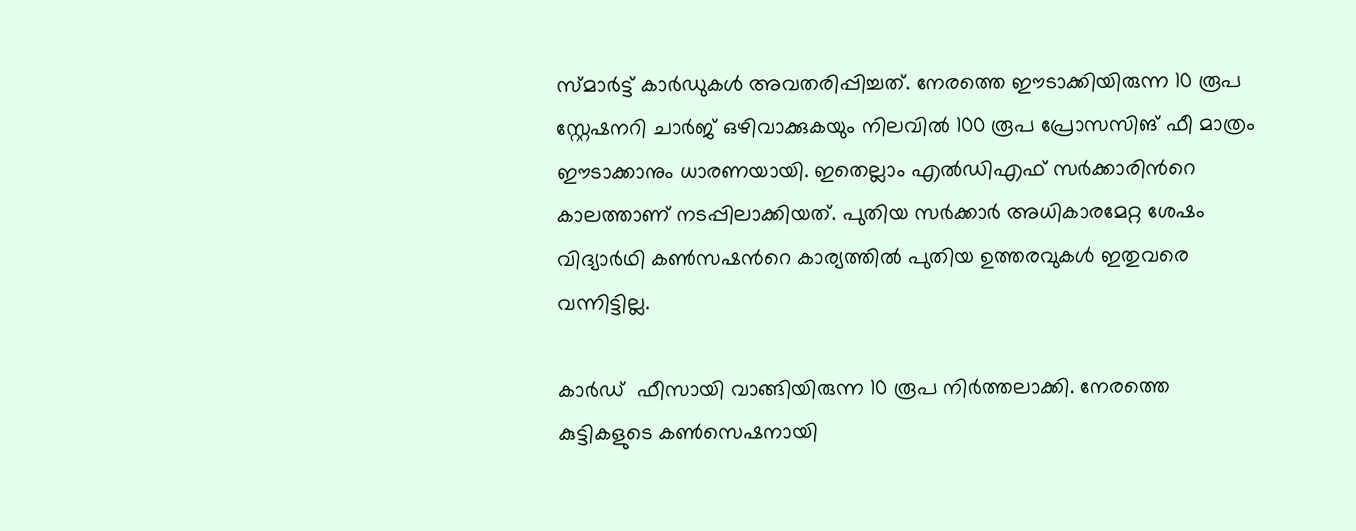സ്മാർട്ട് കാർഡുകൾ അവതരിപ്പിച്ചത്. നേരത്തെ ഈടാക്കിയിരുന്ന 10 രൂപ സ്റ്റേഷനറി ചാർജ് ഒഴിവാക്കുകയും നിലവിൽ 100 രൂപ പ്രോസസിങ് ഫീ മാത്രം ഈടാക്കാനും ധാരണയായി. ഇതെല്ലാം എല്‍ഡിഎഫ് സര്‍ക്കാരിന്‍റെ കാലത്താണ് നടപ്പിലാക്കിയത്. പുതിയ സര്‍ക്കാര്‍ അധികാരമേറ്റ ശേഷം വിദ്യാര്‍ഥി കണ്‍സഷന്‍റെ കാര്യത്തില്‍ പുതിയ ഉത്തരവുകള്‍ ഇതുവരെ വന്നിട്ടില്ല.

കാർഡ്  ഫീസായി വാങ്ങിയിരുന്ന 10 രൂപ നിര്‍ത്തലാക്കി. നേരത്തെ കുട്ടികളുടെ കൺസെഷനായി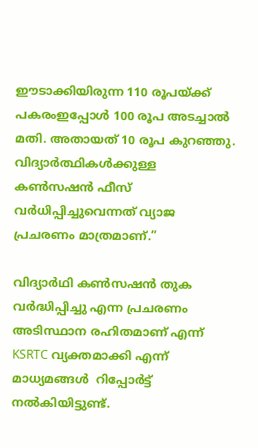ഈടാക്കിയിരുന്ന 110 രൂപയ്ക്ക് പകരംഇപ്പോള്‍ 100 രൂപ അടച്ചാല്‍ മതി. അതായത് 10 രൂപ കുറഞ്ഞു. വിദ്യാർത്ഥികൾക്കുള്ള കൺസഷൻ ഫീസ് വർധിപ്പിച്ചുവെന്നത് വ്യാജ പ്രചരണം മാത്രമാണ്.”

വിദ്യാര്‍ഥി കണ്‍സഷന്‍ തുക വര്‍ദ്ധിപ്പിച്ചു എന്ന പ്രചരണം അടിസ്ഥാന രഹിതമാണ് എന്ന് KSRTC വ്യക്തമാക്കി എന്ന് മാധ്യമങ്ങള്‍  റിപ്പോര്‍ട്ട് നല്‍കിയിട്ടുണ്ട്.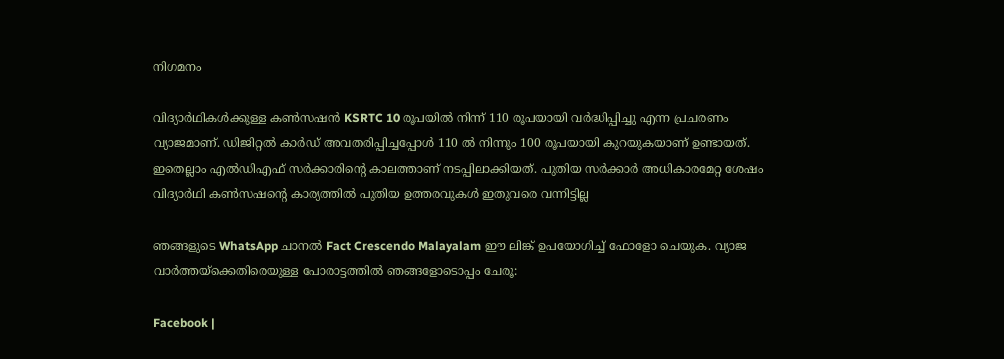നിഗമനം

വിദ്യാര്‍ഥികള്‍ക്കുള്ള കണ്‍സഷന്‍ KSRTC 10 രൂപയില്‍ നിന്ന് 110 രൂപയായി വര്‍ദ്ധിപ്പിച്ചു എന്ന പ്രചരണം വ്യാജമാണ്. ഡിജിറ്റല്‍ കാര്‍ഡ് അവതരിപ്പിച്ചപ്പോള്‍ 110 ല്‍ നിന്നും 100 രൂപയായി കുറയുകയാണ് ഉണ്ടായത്. ഇതെല്ലാം എല്‍ഡിഎഫ് സര്‍ക്കാരിന്‍റെ കാലത്താണ് നടപ്പിലാക്കിയത്. പുതിയ സര്‍ക്കാര്‍ അധികാരമേറ്റ ശേഷം വിദ്യാര്‍ഥി കണ്‍സഷന്‍റെ കാര്യത്തില്‍ പുതിയ ഉത്തരവുകള്‍ ഇതുവരെ വന്നിട്ടില്ല

ഞങ്ങളുടെ WhatsApp ചാനല്‍ Fact Crescendo Malayalam ഈ ലിങ്ക് ഉപയോഗിച്ച് ഫോളോ ചെയുക. വ്യാജ വാര്‍ത്തയ്ക്കെതിരെയുള്ള പോരാട്ടത്തില്‍ ഞങ്ങളോടൊപ്പം ചേരൂ:

Facebook |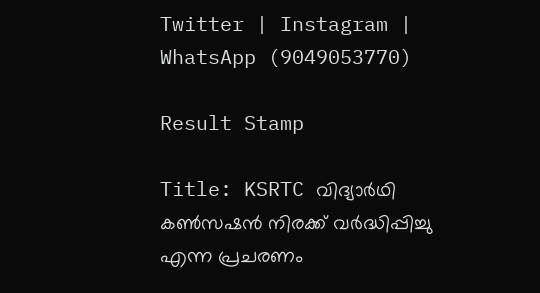Twitter | Instagram | WhatsApp (9049053770)

Result Stamp

Title: KSRTC വിദ്യാര്‍ഥി കണ്‍സഷന്‍ നിരക്ക് വര്‍ദ്ധിപ്പിച്ചു എന്ന പ്രചരണം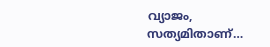വ്യാജം, സത്യമിതാണ്…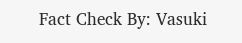Fact Check By: Vasuki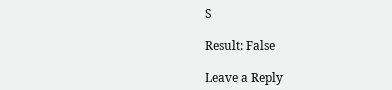S

Result: False

Leave a Reply